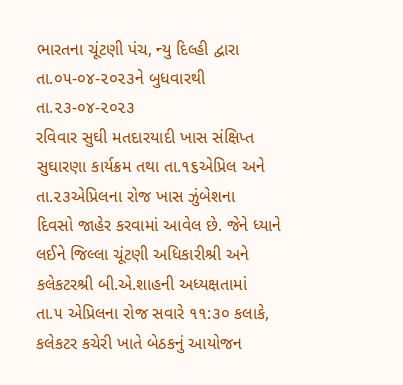ભારતના ચૂંટણી પંચ, ન્યુ દિલ્હી દ્વારા તા.૦૫-૦૪-૨૦૨૩ને બુધવારથી તા.૨૩-૦૪-૨૦૨૩
રવિવાર સુઘી મતદારયાદી ખાસ સંક્ષિપ્ત સુઘારણા કાર્યક્રમ તથા તા.૧૬એપ્રિલ અને તા.૨૩એપ્રિલના રોજ ખાસ ઝુંબેશના
દિવસો જાહેર કરવામાં આવેલ છે. જેને ધ્યાને લઈને જિલ્લા ચૂંટણી અધિકારીશ્રી અને કલેકટરશ્રી બી.એ.શાહની અધ્યક્ષતામાં
તા.૫ એપ્રિલના રોજ સવારે ૧૧:૩૦ કલાકે, કલેકટર કચેરી ખાતે બેઠકનું આયોજન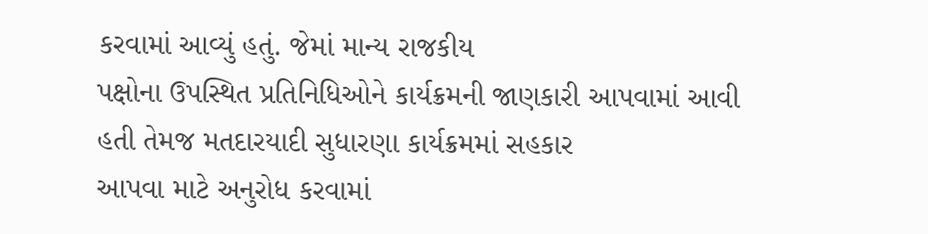કરવામાં આવ્યું હતું. જેમાં માન્ય રાજકીય
પક્ષોના ઉપસ્થિત પ્રતિનિધિઓને કાર્યક્રમની જાણકારી આપવામાં આવી હતી તેમજ મતદારયાદી સુધારણા કાર્યક્રમમાં સહકાર
આપવા માટે અનુરોધ કરવામાં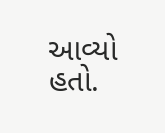આવ્યો હતો.